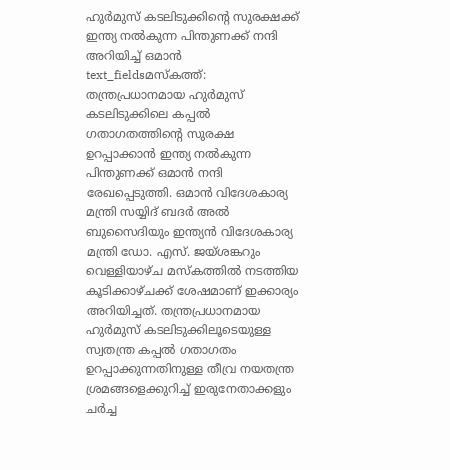ഹുർമുസ് കടലിടുക്കിന്റെ സുരക്ഷക്ക് ഇന്ത്യ നൽകുന്ന പിന്തുണക്ക് നന്ദി അറിയിച്ച് ഒമാൻ
text_fieldsമസ്കത്ത്: തന്ത്രപ്രധാനമായ ഹുർമുസ് കടലിടുക്കിലെ കപ്പൽ ഗതാഗതത്തിന്റെ സുരക്ഷ ഉറപ്പാക്കാൻ ഇന്ത്യ നൽകുന്ന പിന്തുണക്ക് ഒമാൻ നന്ദി രേഖപ്പെടുത്തി. ഒമാൻ വിദേശകാര്യ മന്ത്രി സയ്യിദ് ബദർ അൽ ബുസൈദിയും ഇന്ത്യൻ വിദേശകാര്യ മന്ത്രി ഡോ. എസ്. ജയ്ശങ്കറും വെള്ളിയാഴ്ച മസ്കത്തിൽ നടത്തിയ കൂടിക്കാഴ്ചക്ക് ശേഷമാണ് ഇക്കാര്യം അറിയിച്ചത്. തന്ത്രപ്രധാനമായ ഹുർമുസ് കടലിടുക്കിലൂടെയുള്ള സ്വതന്ത്ര കപ്പൽ ഗതാഗതം ഉറപ്പാക്കുന്നതിനുള്ള തീവ്ര നയതന്ത്ര ശ്രമങ്ങളെക്കുറിച്ച് ഇരുനേതാക്കളും ചർച്ച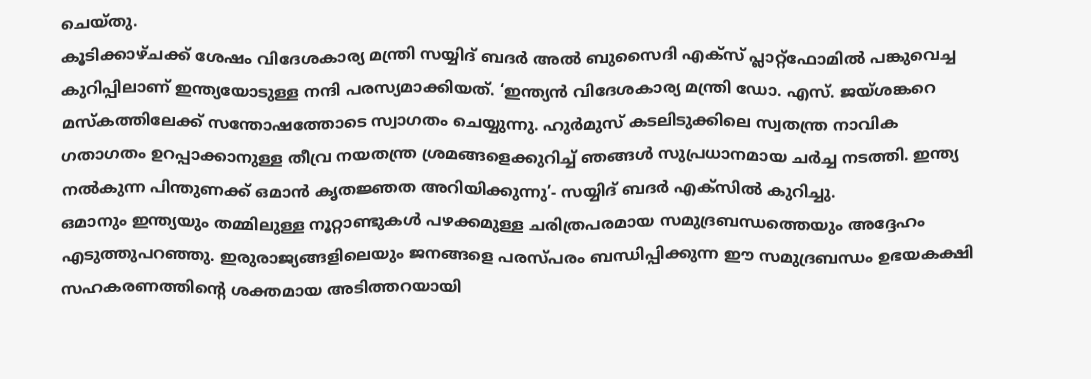ചെയ്തു.
കൂടിക്കാഴ്ചക്ക് ശേഷം വിദേശകാര്യ മന്ത്രി സയ്യിദ് ബദർ അൽ ബുസൈദി എക്സ് പ്ലാറ്റ്ഫോമിൽ പങ്കുവെച്ച കുറിപ്പിലാണ് ഇന്ത്യയോടുള്ള നന്ദി പരസ്യമാക്കിയത്. ‘ഇന്ത്യൻ വിദേശകാര്യ മന്ത്രി ഡോ. എസ്. ജയ്ശങ്കറെ മസ്കത്തിലേക്ക് സന്തോഷത്തോടെ സ്വാഗതം ചെയ്യുന്നു. ഹുർമുസ് കടലിടുക്കിലെ സ്വതന്ത്ര നാവിക ഗതാഗതം ഉറപ്പാക്കാനുള്ള തീവ്ര നയതന്ത്ര ശ്രമങ്ങളെക്കുറിച്ച് ഞങ്ങൾ സുപ്രധാനമായ ചർച്ച നടത്തി. ഇന്ത്യ നൽകുന്ന പിന്തുണക്ക് ഒമാൻ കൃതജ്ഞത അറിയിക്കുന്നു’- സയ്യിദ് ബദർ എക്സിൽ കുറിച്ചു.
ഒമാനും ഇന്ത്യയും തമ്മിലുള്ള നൂറ്റാണ്ടുകൾ പഴക്കമുള്ള ചരിത്രപരമായ സമുദ്രബന്ധത്തെയും അദ്ദേഹം എടുത്തുപറഞ്ഞു. ഇരുരാജ്യങ്ങളിലെയും ജനങ്ങളെ പരസ്പരം ബന്ധിപ്പിക്കുന്ന ഈ സമുദ്രബന്ധം ഉഭയകക്ഷി സഹകരണത്തിന്റെ ശക്തമായ അടിത്തറയായി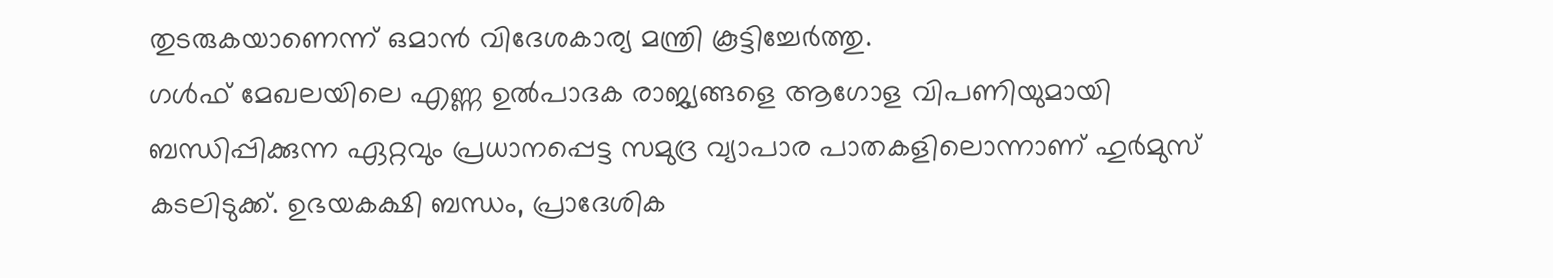തുടരുകയാണെന്ന് ഒമാൻ വിദേശകാര്യ മന്ത്രി കൂട്ടിച്ചേർത്തു.
ഗൾഫ് മേഖലയിലെ എണ്ണ ഉൽപാദക രാജ്യങ്ങളെ ആഗോള വിപണിയുമായി ബന്ധിപ്പിക്കുന്ന ഏറ്റവും പ്രധാനപ്പെട്ട സമുദ്ര വ്യാപാര പാതകളിലൊന്നാണ് ഹുർമുസ് കടലിടുക്ക്. ഉഭയകക്ഷി ബന്ധം, പ്രാദേശിക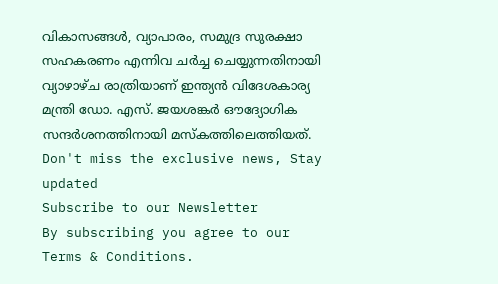വികാസങ്ങൾ, വ്യാപാരം, സമുദ്ര സുരക്ഷാ സഹകരണം എന്നിവ ചർച്ച ചെയ്യുന്നതിനായി വ്യാഴാഴ്ച രാത്രിയാണ് ഇന്ത്യൻ വിദേശകാര്യ മന്ത്രി ഡോ. എസ്. ജയശങ്കർ ഔദ്യോഗിക സന്ദർശനത്തിനായി മസ്കത്തിലെത്തിയത്.
Don't miss the exclusive news, Stay updated
Subscribe to our Newsletter
By subscribing you agree to our Terms & Conditions.